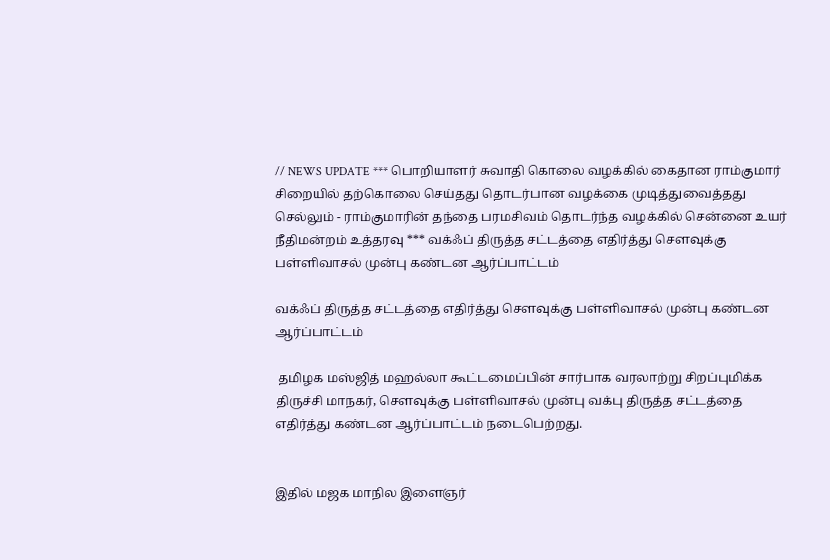// NEWS UPDATE *** பொறியாளர் சுவாதி கொலை வழக்கில் கைதான ராம்குமார் சிறையில் தற்கொலை செய்தது தொடர்பான வழக்கை முடித்துவைத்தது செல்லும் - ராம்குமாரின் தந்தை பரமசிவம் தொடர்ந்த வழக்கில் சென்னை உயர் நீதிமன்றம் உத்தரவு *** வக்ஃப் திருத்த சட்டத்தை எதிர்த்து செளவுக்கு பள்ளிவாசல் முன்பு கண்டன ஆர்ப்பாட்டம்

வக்ஃப் திருத்த சட்டத்தை எதிர்த்து செளவுக்கு பள்ளிவாசல் முன்பு கண்டன ஆர்ப்பாட்டம்

 தமிழக மஸ்ஜித் மஹல்லா கூட்டமைப்பின் சார்பாக வரலாற்று சிறப்புமிக்க திருச்சி மாநகர், சௌவுக்கு பள்ளிவாசல் முன்பு வக்பு திருத்த சட்டத்தை எதிர்த்து கண்டன ஆர்ப்பாட்டம் நடைபெற்றது.


இதில் மஜக மாநில இளைஞர்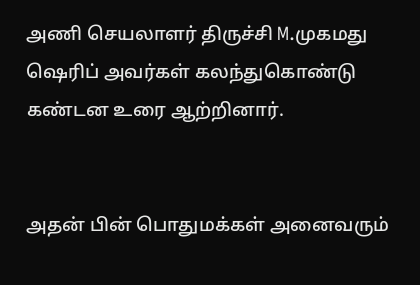அணி செயலாளர் திருச்சி M.முகமது ஷெரிப் அவர்கள் கலந்துகொண்டு கண்டன உரை ஆற்றினார்.


அதன் பின் பொதுமக்கள் அனைவரும்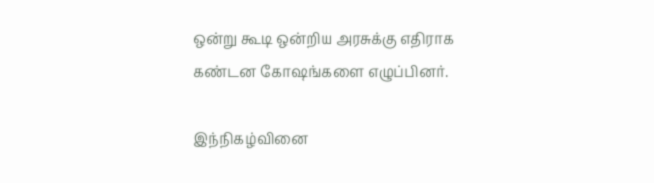ஒன்று கூடி ஒன்றிய அரசுக்கு எதிராக கண்டன கோஷங்களை எழுப்பினர்.

இந்நிகழ்வினை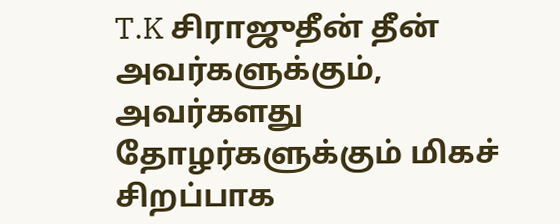T.K சிராஜுதீன் தீன் அவர்களுக்கும், அவர்களது தோழர்களுக்கும் மிகச் சிறப்பாக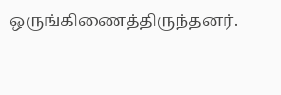ஒருங்கிணைத்திருந்தனர்.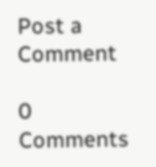Post a Comment

0 Comments